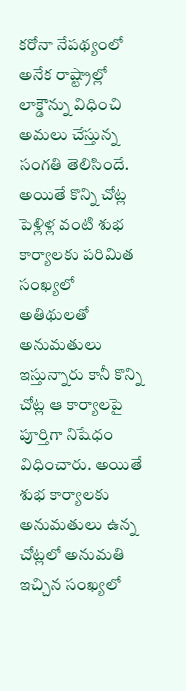కరోనా నేపథ్యంలో అనేక రాష్ట్రాల్లో లాక్డౌన్ను విధించి అమలు చేస్తున్న సంగతి తెలిసిందే. అయితే కొన్ని చోట్ల పెళ్లిళ్ల వంటి శుభ కార్యాలకు పరిమిత సంఖ్యలో అతిథులతో అనుమతులు ఇస్తున్నారు కానీ కొన్ని చోట్ల ఆ కార్యాలపై పూర్తిగా నిషేధం విధించారు. అయితే శుభ కార్యాలకు అనుమతులు ఉన్న చోట్లలో అనుమతి ఇచ్చిన సంఖ్యలో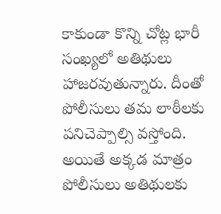కాకుండా కొన్ని చోట్ల భారీ సంఖ్యలో అతిథులు హాజరవుతున్నారు. దీంతో పోలీసులు తమ లాఠీలకు పనిచెప్పాల్సి వస్తోంది. అయితే అక్కడ మాత్రం పోలీసులు అతిథులకు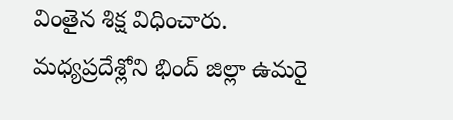వింతైన శిక్ష విధించారు.
మధ్యప్రదేశ్లోని భింద్ జిల్లా ఉమరై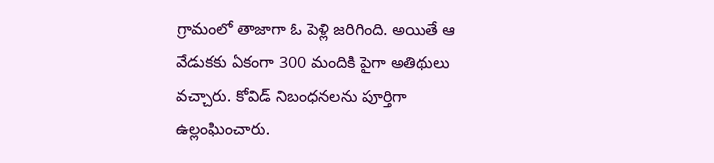గ్రామంలో తాజాగా ఓ పెళ్లి జరిగింది. అయితే ఆ వేడుకకు ఏకంగా 300 మందికి పైగా అతిథులు వచ్చారు. కోవిడ్ నిబంధనలను పూర్తిగా ఉల్లంఘించారు.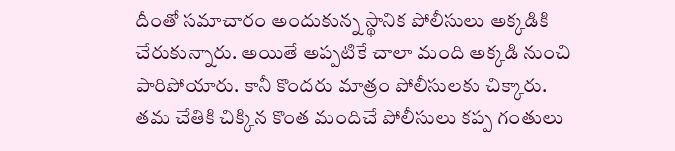దీంతో సమాచారం అందుకున్న స్థానిక పోలీసులు అక్కడికి చేరుకున్నారు. అయితే అప్పటికే చాలా మంది అక్కడి నుంచి పారిపోయారు. కానీ కొందరు మాత్రం పోలీసులకు చిక్కారు.
తమ చేతికి చిక్కిన కొంత మందిచే పోలీసులు కప్ప గంతులు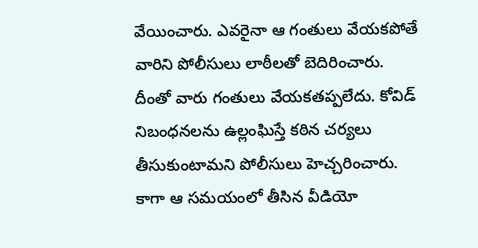వేయించారు. ఎవరైనా ఆ గంతులు వేయకపోతే వారిని పోలీసులు లాఠీలతో బెదిరించారు. దీంతో వారు గంతులు వేయకతప్పలేదు. కోవిడ్ నిబంధనలను ఉల్లంఘిస్తే కఠిన చర్యలు తీసుకుంటామని పోలీసులు హెచ్చరించారు. కాగా ఆ సమయంలో తీసిన వీడియో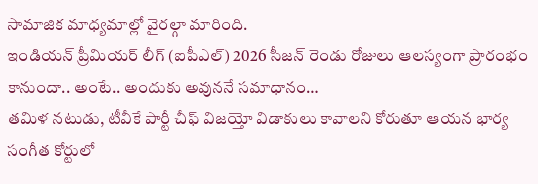సామాజిక మాధ్యమాల్లో వైరల్గా మారింది.
ఇండియన్ ప్రీమియర్ లీగ్ (ఐపీఎల్) 2026 సీజన్ రెండు రోజులు ఆలస్యంగా ప్రారంభం కానుందా.. అంటే.. అందుకు అవుననే సమాధానం…
తమిళ నటుడు, టీవీకే పార్టీ చీఫ్ విజయ్తో విడాకులు కావాలని కోరుతూ ఆయన భార్య సంగీత కోర్టులో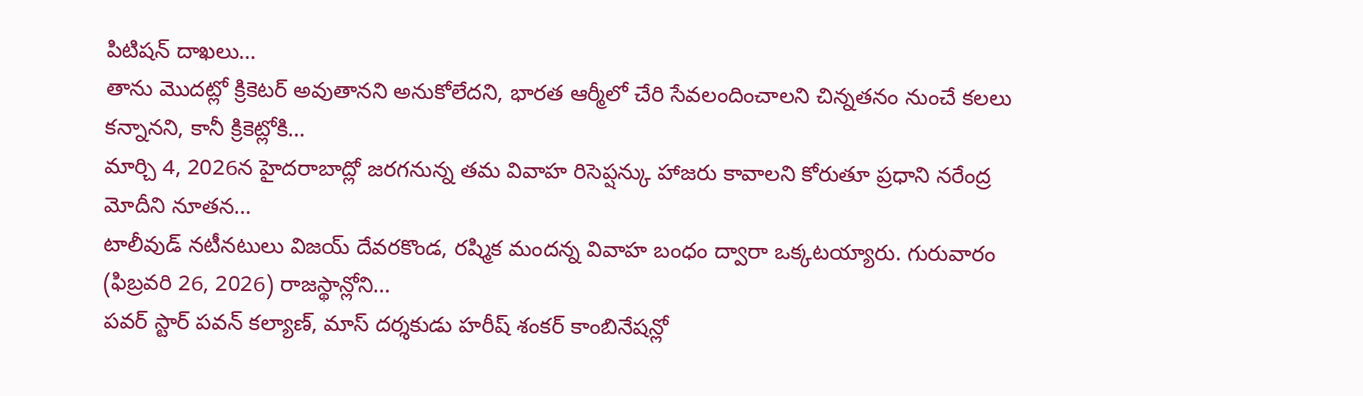పిటిషన్ దాఖలు…
తాను మొదట్లో క్రికెటర్ అవుతానని అనుకోలేదని, భారత ఆర్మీలో చేరి సేవలందించాలని చిన్నతనం నుంచే కలలు కన్నానని, కానీ క్రికెట్లోకి…
మార్చి 4, 2026న హైదరాబాద్లో జరగనున్న తమ వివాహ రిసెప్షన్కు హాజరు కావాలని కోరుతూ ప్రధాని నరేంద్ర మోదీని నూతన…
టాలీవుడ్ నటీనటులు విజయ్ దేవరకొండ, రష్మిక మందన్న వివాహ బంధం ద్వారా ఒక్కటయ్యారు. గురువారం (ఫిబ్రవరి 26, 2026) రాజస్థాన్లోని…
పవర్ స్టార్ పవన్ కల్యాణ్, మాస్ దర్శకుడు హరీష్ శంకర్ కాంబినేషన్లో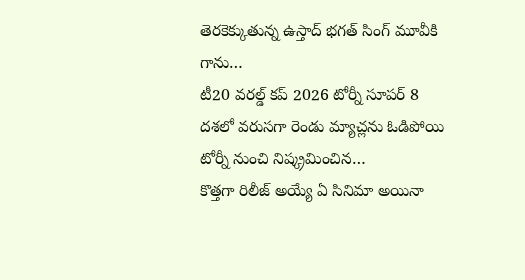తెరకెక్కుతున్న ఉస్తాద్ భగత్ సింగ్ మూవీకి గాను…
టీ20 వరల్డ్ కప్ 2026 టోర్నీ సూపర్ 8 దశలో వరుసగా రెండు మ్యాచ్లను ఓడిపోయి టోర్నీ నుంచి నిష్క్రమించిన…
కొత్తగా రిలీజ్ అయ్యే ఏ సినిమా అయినా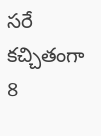సరే కచ్చితంగా 8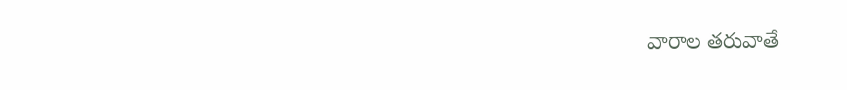వారాల తరువాతే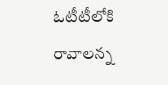ఓటీటీలోకి రావాలన్న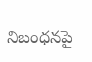నిబంధనపై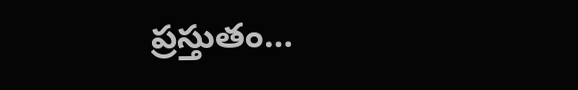ప్రస్తుతం…